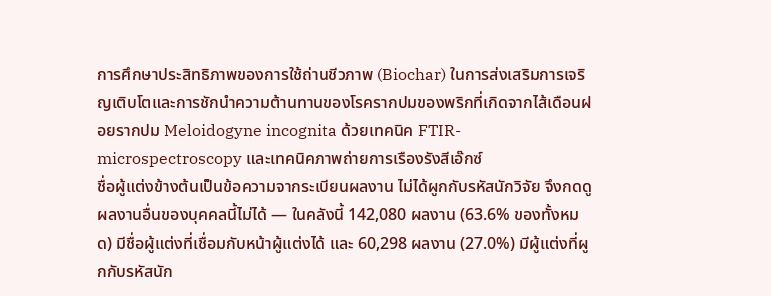การศึกษาประสิทธิภาพของการใช้ถ่านชีวภาพ (Biochar) ในการส่งเสริมการเจริญเติบโตและการชักนำความต้านทานของโรครากปมของพริกที่เกิดจากไส้เดือนฝอยรากปม Meloidogyne incognita ด้วยเทคนิค FTIR-microspectroscopy และเทคนิคภาพถ่ายการเรืองรังสีเอ๊กซ์
ชื่อผู้แต่งข้างต้นเป็นข้อความจากระเบียนผลงาน ไม่ได้ผูกกับรหัสนักวิจัย จึงกดดูผลงานอื่นของบุคคลนี้ไม่ได้ — ในคลังนี้ 142,080 ผลงาน (63.6% ของทั้งหมด) มีชื่อผู้แต่งที่เชื่อมกับหน้าผู้แต่งได้ และ 60,298 ผลงาน (27.0%) มีผู้แต่งที่ผูกกับรหัสนัก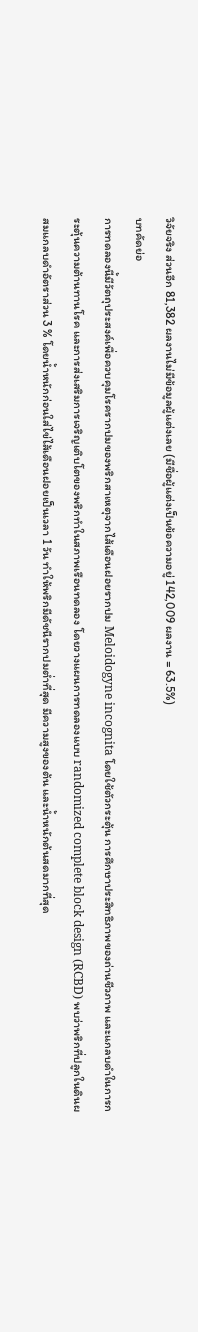วิจัยจริง ส่วนอีก 81,382 ผลงานไม่มีข้อมูลผู้แต่งเลย (มีชื่อผู้แต่งเป็นข้อความอยู่ 142,009 ผลงาน = 63.5%)
บทคัดย่อ
การทดลองนี้มีวัตถุประสงค์เพื่อควบคุมโรครากปมของพริกสาเหตุจากไส้เดือนฝอยรากปม Meloidogyne incognita โดยใช้ตัวกระตุ้น การศึกษาประสิทธิภาพของถ่านชีวภาพ และแกลบดำในการกระตุ้นความต้านทานโรค และการส่งเสริมการเจริญเติบโตของพริกทำในสภาพเรือนทดลอง โดยวางแผนการทดลองแบบ randomized complete block design (RCBD) พบว่าพริกที่ปลูกในดินผสมแกลบดำอัตราส่วน 3 % โดยน้ำหนักก่อนใส่ไข่ไส้เดือนฝอยเป็นเวลา 1 วัน ทำให้พริกมีดัชนีรากปมต่ำที่สุด มีความสูงของต้น และน้ำหนักต้นสดมากที่สุด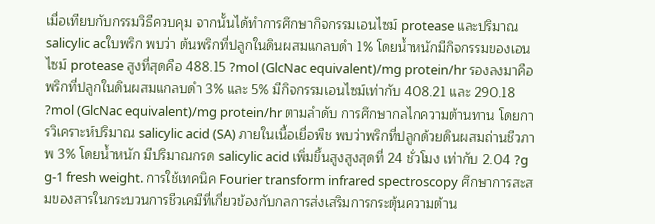เมื่อเทียบกับกรรมวิธีควบคุม จากนั้นได้ทำการศึกษากิจกรรมเอนไซม์ protease และปริมาณ salicylic acใบพริก พบว่า ต้นพริกที่ปลูกในดินผสมแกลบดำ 1% โดยน้ำหนักมีกิจกรรมของเอนไซม์ protease สูงที่สุดคือ 488.15 ?mol (GlcNac equivalent)/mg protein/hr รองลงมาคือพริกที่ปลูกในดินผสมแกลบดำ 3% และ 5% มีกิจกรรมเอนไซม์เท่ากับ 408.21 และ 290.18 ?mol (GlcNac equivalent)/mg protein/hr ตามลำดับ การศึกษากลไกความต้านทาน โดยการวิเคราะห์ปริมาณ salicylic acid (SA) ภายในเนื้อเยื่อพืช พบว่าพริกที่ปลูกด้วยดินผสมถ่านชีวภาพ 3% โดยน้ำหนัก มีปริมาณกรด salicylic acid เพิ่มขึ้นสูงสูงสุดที่ 24 ชั่วโมง เท่ากับ 2.04 ?g g-1 fresh weight. การใช้เทคนิค Fourier transform infrared spectroscopy ศึกษาการสะสมของสารในกระบวนการชีวเคมีที่เกี่ยวข้องกับกลการส่งเสริมการกระตุ้นความต้าน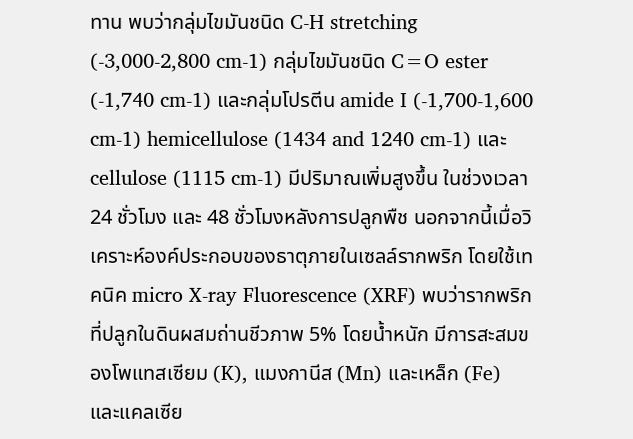ทาน พบว่ากลุ่มไขมันชนิด C-H stretching (-3,000-2,800 cm-1) กลุ่มไขมันชนิด C=O ester (-1,740 cm-1) และกลุ่มโปรตีน amide I (-1,700-1,600 cm-1) hemicellulose (1434 and 1240 cm-1) และ cellulose (1115 cm-1) มีปริมาณเพิ่มสูงขึ้น ในช่วงเวลา 24 ชั่วโมง และ 48 ชั่วโมงหลังการปลูกพืช นอกจากนี้เมื่อวิเคราะห์องค์ประกอบของธาตุภายในเซลล์รากพริก โดยใช้เทคนิค micro X-ray Fluorescence (XRF) พบว่ารากพริกที่ปลูกในดินผสมถ่านชีวภาพ 5% โดยน้ำหนัก มีการสะสมของโพแทสเซียม (K), แมงกานีส (Mn) และเหล็ก (Fe) และแคลเซีย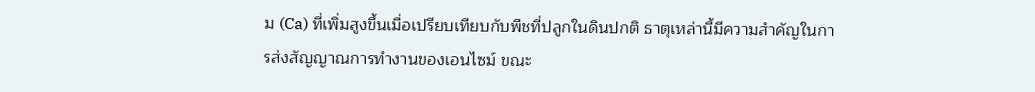ม (Ca) ที่เพิ่มสูงขึ้นเมื่อเปรียบเทียบกับพืชที่ปลูกในดินปกติ ธาตุเหล่านี้มีความสำคัญในการส่งสัญญาณการทำงานของเอนไซม์ ขณะ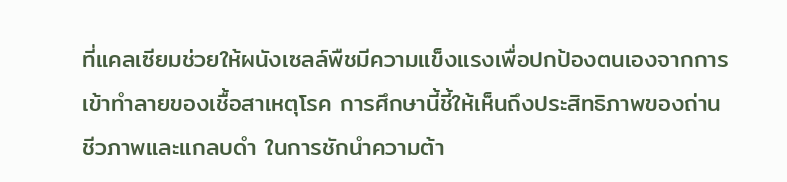ที่แคลเซียมช่วยให้ผนังเซลล์พืชมีความแข็งแรงเพื่อปกป้องตนเองจากการเข้าทำลายของเชื้อสาเหตุโรค การศึกษานี้ชี้ให้เห็นถึงประสิทธิภาพของถ่านชีวภาพและแกลบดำ ในการชักนำความต้า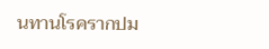นทานโรครากปม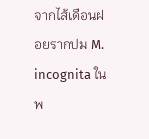จากไส้เดือนฝอยรากปม M. incognita ในพ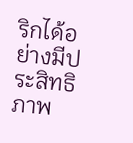ริกได้อย่างมีประสิทธิภาพ